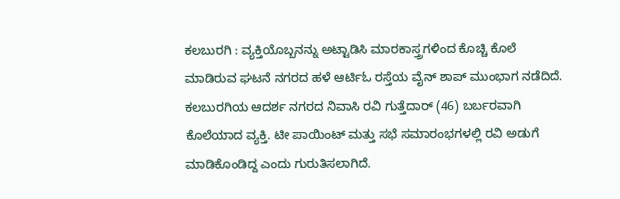ಕಲಬುರಗಿ : ವ್ಯಕ್ತಿಯೊಬ್ಬನನ್ನು ಅಟ್ಟಾಡಿಸಿ ಮಾರಕಾಸ್ತ್ರಗಳಿಂದ ಕೊಚ್ಚಿ ಕೊಲೆ ಮಾಡಿರುವ ಘಟನೆ ನಗರದ ಹಳೆ ಆರ್ಟಿಓ ರಸ್ತೆಯ ವೈನ್ ಶಾಪ್ ಮುಂಭಾಗ ನಡೆದಿದೆ. ಕಲಬುರಗಿಯ ಆದರ್ಶ ನಗರದ ನಿವಾಸಿ ರವಿ ಗುತ್ತೆದಾರ್ (46) ಬರ್ಬರವಾಗಿ ಕೊಲೆಯಾದ ವ್ಯಕ್ತಿ. ಟೀ ಪಾಯಿಂಟ್ ಮತ್ತು ಸಭೆ ಸಮಾರಂಭಗಳಲ್ಲಿ ರವಿ ಅಡುಗೆ ಮಾಡಿಕೊಂಡಿದ್ದ ಎಂದು ಗುರುತಿಸಲಾಗಿದೆ.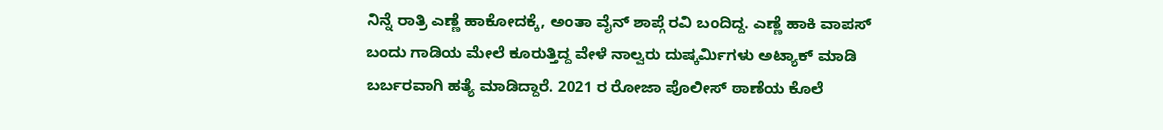ನಿನ್ನೆ ರಾತ್ರಿ ಎಣ್ಣೆ ಹಾಕೋದಕ್ಕೆ, ಅಂತಾ ವೈನ್ ಶಾಪ್ಗೆ ರವಿ ಬಂದಿದ್ದ. ಎಣ್ಣೆ ಹಾಕಿ ವಾಪಸ್ ಬಂದು ಗಾಡಿಯ ಮೇಲೆ ಕೂರುತ್ತಿದ್ದ ವೇಳೆ ನಾಲ್ವರು ದುಷ್ಕರ್ಮಿಗಳು ಅಟ್ಯಾಕ್ ಮಾಡಿ ಬರ್ಬರವಾಗಿ ಹತ್ಯೆ ಮಾಡಿದ್ದಾರೆ. 2021 ರ ರೋಜಾ ಪೊಲೀಸ್ ಠಾಣೆಯ ಕೊಲೆ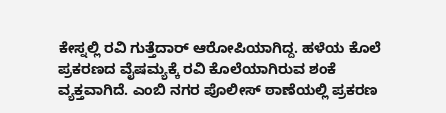ಕೇಸ್ನಲ್ಲಿ ರವಿ ಗುತ್ತೆದಾರ್ ಆರೋಪಿಯಾಗಿದ್ದ. ಹಳೆಯ ಕೊಲೆ ಪ್ರಕರಣದ ವೈಷಮ್ಯಕ್ಕೆ ರವಿ ಕೊಲೆಯಾಗಿರುವ ಶಂಕೆ ವ್ಯಕ್ತವಾಗಿದೆ. ಎಂಬಿ ನಗರ ಪೊಲೀಸ್ ಠಾಣೆಯಲ್ಲಿ ಪ್ರಕರಣ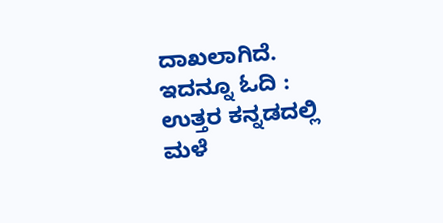ದಾಖಲಾಗಿದೆ. ಇದನ್ನೂ ಓದಿ : ಉತ್ತರ ಕನ್ನಡದಲ್ಲಿ ಮಳೆ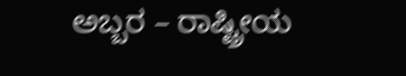ಅಬ್ಬರ – ರಾಷ್ಟ್ರೀಯ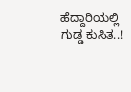ಹೆದ್ದಾರಿಯಲ್ಲಿ ಗುಡ್ಡ ಕುಸಿತ..!